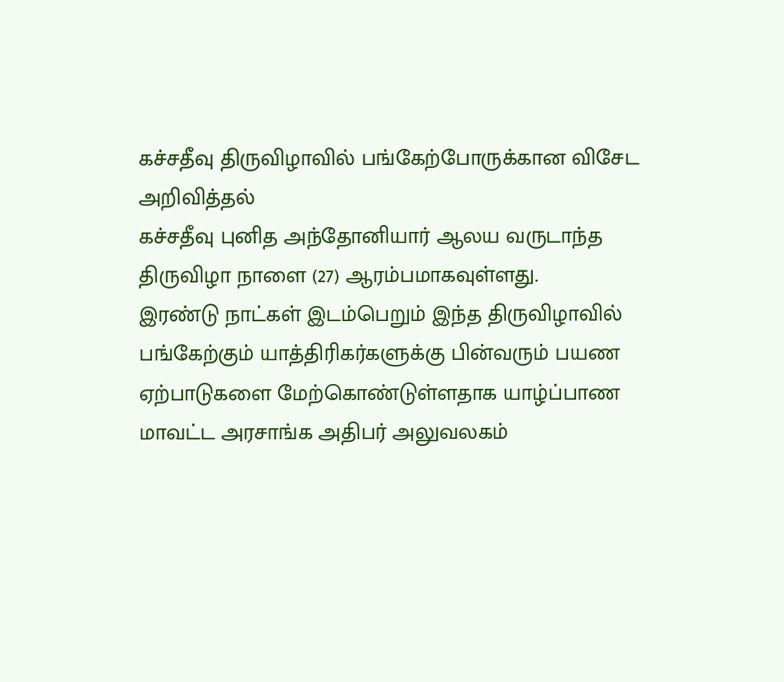கச்சதீவு திருவிழாவில் பங்கேற்போருக்கான விசேட அறிவித்தல்
கச்சதீவு புனித அந்தோனியார் ஆலய வருடாந்த திருவிழா நாளை (27) ஆரம்பமாகவுள்ளது.
இரண்டு நாட்கள் இடம்பெறும் இந்த திருவிழாவில் பங்கேற்கும் யாத்திரிகர்களுக்கு பின்வரும் பயண ஏற்பாடுகளை மேற்கொண்டுள்ளதாக யாழ்ப்பாண மாவட்ட அரசாங்க அதிபர் அலுவலகம்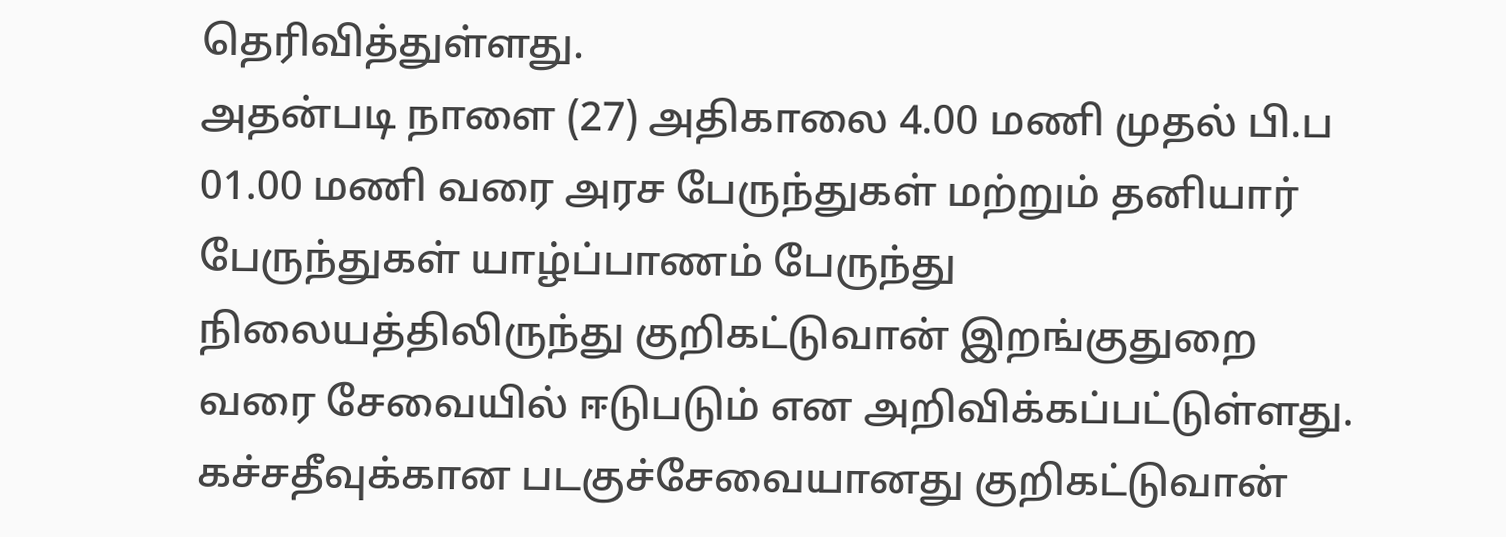தெரிவித்துள்ளது.
அதன்படி நாளை (27) அதிகாலை 4.00 மணி முதல் பி.ப 01.00 மணி வரை அரச பேருந்துகள் மற்றும் தனியார் பேருந்துகள் யாழ்ப்பாணம் பேருந்து நிலையத்திலிருந்து குறிகட்டுவான் இறங்குதுறை வரை சேவையில் ஈடுபடும் என அறிவிக்கப்பட்டுள்ளது.
கச்சதீவுக்கான படகுச்சேவையானது குறிகட்டுவான்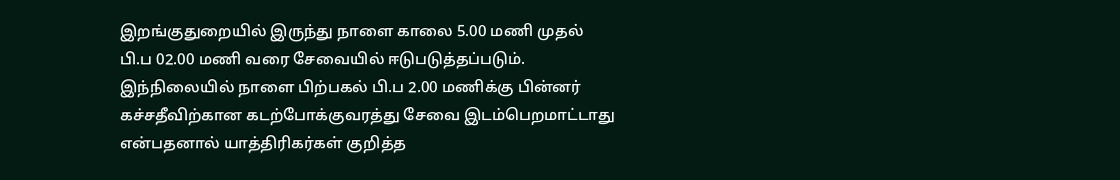இறங்குதுறையில் இருந்து நாளை காலை 5.00 மணி முதல் பி.ப 02.00 மணி வரை சேவையில் ஈடுபடுத்தப்படும்.
இந்நிலையில் நாளை பிற்பகல் பி.ப 2.00 மணிக்கு பின்னர் கச்சதீவிற்கான கடற்போக்குவரத்து சேவை இடம்பெறமாட்டாது என்பதனால் யாத்திரிகர்கள் குறித்த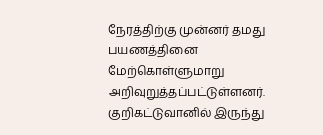நேரத்திற்கு முன்னர் தமது பயணத்தினை மேற்கொள்ளுமாறு அறிவுறுத்தப்பட்டுள்ளனர்.
குறிகட்டுவானில் இருந்து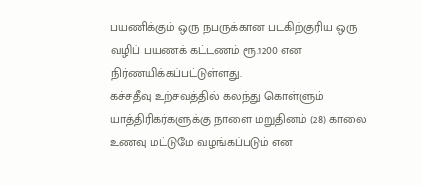பயணிக்கும் ஒரு நபருக்கான படகிற்குரிய ஒரு வழிப் பயணக் கட்டணம் ரூ.1200 என நிர்ணயிக்கப்பட்டுள்ளது.
கச்சதீவு உற்சவத்தில் கலந்து கொள்ளும் யாத்திரிகர்களுக்கு நாளை மறுதினம் (28) காலை உணவு மட்டுமே வழங்கப்படும் என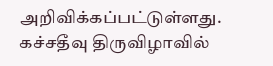அறிவிக்கப்பட்டுள்ளது.
கச்சதீவு திருவிழாவில்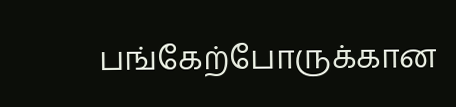பங்கேற்போருக்கான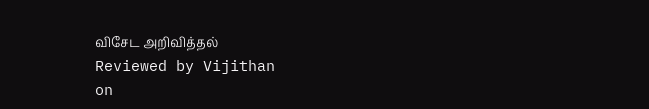விசேட அறிவித்தல்
Reviewed by Vijithan
on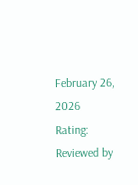February 26, 2026
Rating:
Reviewed by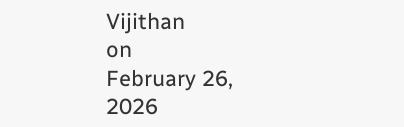Vijithan
on
February 26, 2026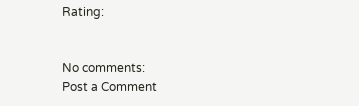Rating:


No comments:
Post a Comment